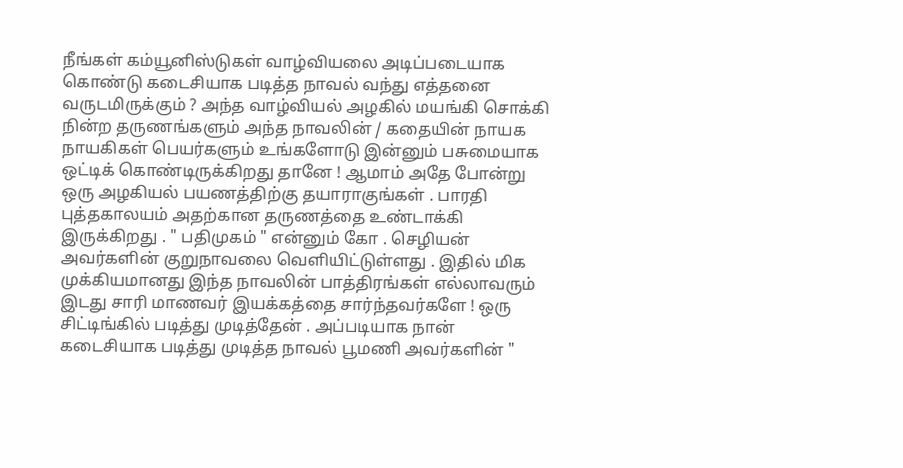நீங்கள் கம்யூனிஸ்டுகள் வாழ்வியலை அடிப்படையாக கொண்டு கடைசியாக படித்த நாவல் வந்து எத்தனை வருடமிருக்கும் ? அந்த வாழ்வியல் அழகில் மயங்கி சொக்கி நின்ற தருணங்களும் அந்த நாவலின் / கதையின் நாயக நாயகிகள் பெயர்களும் உங்களோடு இன்னும் பசுமையாக ஒட்டிக் கொண்டிருக்கிறது தானே ! ஆமாம் அதே போன்று ஒரு அழகியல் பயணத்திற்கு தயாராகுங்கள் . பாரதி புத்தகாலயம் அதற்கான தருணத்தை உண்டாக்கி இருக்கிறது . " பதிமுகம் " என்னும் கோ . செழியன் அவர்களின் குறுநாவலை வெளியிட்டுள்ளது . இதில் மிக முக்கியமானது இந்த நாவலின் பாத்திரங்கள் எல்லாவரும் இடது சாரி மாணவர் இயக்கத்தை சார்ந்தவர்களே ! ஒரு சிட்டிங்கில் படித்து முடித்தேன் . அப்படியாக நான் கடைசியாக படித்து முடித்த நாவல் பூமணி அவர்களின் "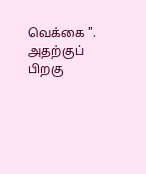வெக்கை ". அதற்குப் பிறகு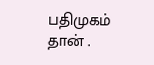பதிமுகம் தான் .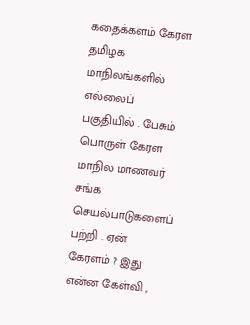கதைக்களம் கேரள தமிழக மாநிலங்களில் எல்லைப் பகுதியில் . பேசும் பொருள் கேரள மாநில மாணவர் சங்க செயல்பாடுகளைப் பற்றி . ஏன் கேரளம் ? இது என்ன கேள்வி ,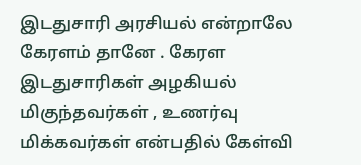இடதுசாரி அரசியல் என்றாலே கேரளம் தானே . கேரள இடதுசாரிகள் அழகியல் மிகுந்தவர்கள் , உணர்வு மிக்கவர்கள் என்பதில் கேள்வி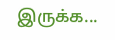இருக்க...